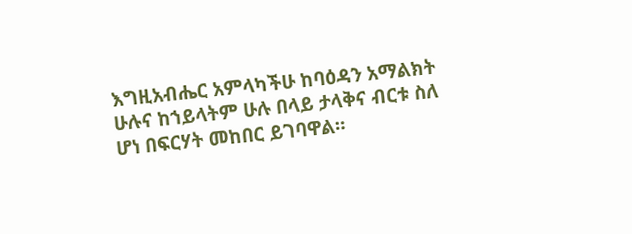እግዚአብሔር አምላካችሁ ከባዕዳን አማልክት ሁሉና ከኀይላትም ሁሉ በላይ ታላቅና ብርቱ ስለ ሆነ በፍርሃት መከበር ይገባዋል።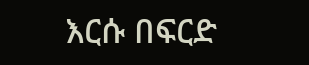እርሱ በፍርድ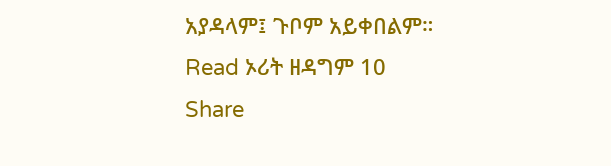አያዳላም፤ ጉቦም አይቀበልም።
Read ኦሪት ዘዳግም 10
Share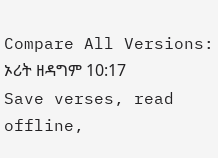Compare All Versions: ኦሪት ዘዳግም 10:17
Save verses, read offline,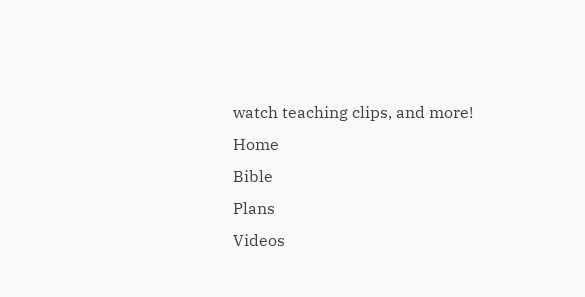watch teaching clips, and more!
Home
Bible
Plans
Videos